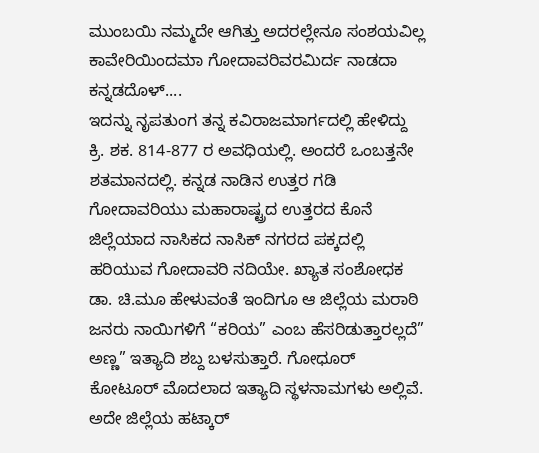ಮುಂಬಯಿ ನಮ್ಮದೇ ಆಗಿತ್ತು ಅದರಲ್ಲೇನೂ ಸಂಶಯವಿಲ್ಲ
ಕಾವೇರಿಯಿಂದಮಾ ಗೋದಾವರಿವರಮಿರ್ದ ನಾಡದಾ ಕನ್ನಡದೊಳ್....
ಇದನ್ನು ನೃಪತುಂಗ ತನ್ನ ಕವಿರಾಜಮಾರ್ಗದಲ್ಲಿ ಹೇಳಿದ್ದು ಕ್ರಿ. ಶಕ. 814-877 ರ ಅವಧಿಯಲ್ಲಿ. ಅಂದರೆ ಒಂಬತ್ತನೇ ಶತಮಾನದಲ್ಲಿ. ಕನ್ನಡ ನಾಡಿನ ಉತ್ತರ ಗಡಿ ಗೋದಾವರಿಯು ಮಹಾರಾಷ್ಟ್ರದ ಉತ್ತರದ ಕೊನೆ ಜಿಲ್ಲೆಯಾದ ನಾಸಿಕದ ನಾಸಿಕ್ ನಗರದ ಪಕ್ಕದಲ್ಲಿ ಹರಿಯುವ ಗೋದಾವರಿ ನದಿಯೇ. ಖ್ಯಾತ ಸಂಶೋಧಕ ಡಾ. ಚಿ.ಮೂ ಹೇಳುವಂತೆ ಇಂದಿಗೂ ಆ ಜಿಲ್ಲೆಯ ಮರಾಠಿ ಜನರು ನಾಯಿಗಳಿಗೆ “ಕರಿಯ” ಎಂಬ ಹೆಸರಿಡುತ್ತಾರಲ್ಲದೆ” ಅಣ್ಣ” ಇತ್ಯಾದಿ ಶಬ್ದ ಬಳಸುತ್ತಾರೆ. ಗೋಧೂರ್ ಕೋಟೂರ್ ಮೊದಲಾದ ಇತ್ಯಾದಿ ಸ್ಥಳನಾಮಗಳು ಅಲ್ಲಿವೆ. ಅದೇ ಜಿಲ್ಲೆಯ ಹಟ್ಕಾರ್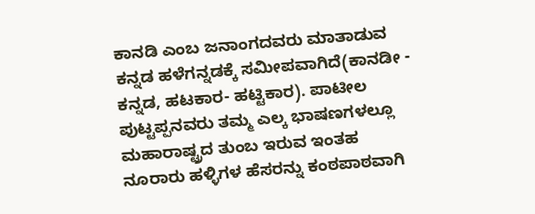ಕಾನಡಿ ಎಂಬ ಜನಾಂಗದವರು ಮಾತಾಡುವ ಕನ್ನಡ ಹಳೆಗನ್ನಡಕ್ಕೆ ಸಮೀಪವಾಗಿದೆ(ಕಾನಡೀ - ಕನ್ನಡ, ಹಟಕಾರ- ಹಟ್ಟಿಕಾರ). ಪಾಟೀಲ ಪುಟ್ಟಪ್ಪನವರು ತಮ್ಮ ಎಲ್ಕ ಭಾಷಣಗಳಲ್ಲೂ ಮಹಾರಾಷ್ಟ್ರದ ತುಂಬ ಇರುವ ಇಂತಹ ನೂರಾರು ಹಳ್ಳಿಗಳ ಹೆಸರನ್ನು ಕಂಠಪಾಠವಾಗಿ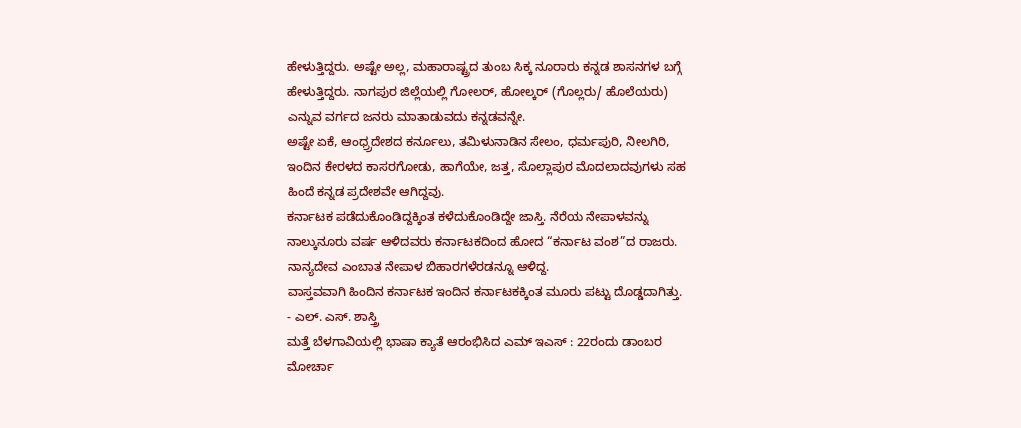ಹೇಳುತ್ತಿದ್ದರು. ಅಷ್ಟೇ ಅಲ್ಲ, ಮಹಾರಾಷ್ಟ್ರದ ತುಂಬ ಸಿಕ್ಕ ನೂರಾರು ಕನ್ನಡ ಶಾಸನಗಳ ಬಗ್ಗೆ ಹೇಳುತ್ತಿದ್ದರು. ನಾಗಪುರ ಜಿಲ್ಲೆಯಲ್ಲಿ ಗೋಲರ್, ಹೋಲ್ಕರ್ (ಗೊಲ್ಲರು/ ಹೊಲೆಯರು) ಎನ್ನುವ ವರ್ಗದ ಜನರು ಮಾತಾಡುವದು ಕನ್ನಡವನ್ನೇ.
ಅಷ್ಟೇ ಏಕೆ, ಆಂಧ್ರ್ರದೇಶದ ಕರ್ನೂಲು, ತಮಿಳುನಾಡಿನ ಸೇಲಂ, ಧರ್ಮಪುರಿ, ನೀಲಗಿರಿ, ಇಂದಿನ ಕೇರಳದ ಕಾಸರಗೋಡು, ಹಾಗೆಯೇ, ಜತ್ತ, ಸೊಲ್ಲಾಪುರ ಮೊದಲಾದವುಗಳು ಸಹ ಹಿಂದೆ ಕನ್ನಡ ಪ್ರದೇಶವೇ ಆಗಿದ್ದವು.
ಕರ್ನಾಟಕ ಪಡೆದುಕೊಂಡಿದ್ದಕ್ಕಿಂತ ಕಳೆದುಕೊಂಡಿದ್ದೇ ಜಾಸ್ತಿ. ನೆರೆಯ ನೇಪಾಳವನ್ನು ನಾಲ್ಕುನೂರು ವರ್ಷ ಆಳಿದವರು ಕರ್ನಾಟಕದಿಂದ ಹೋದ “ಕರ್ನಾಟ ವಂಶ”ದ ರಾಜರು. ನಾನ್ಯದೇವ ಎಂಬಾತ ನೇಪಾಳ ಬಿಹಾರಗಳೆರಡನ್ನೂ ಆಳಿದ್ದ.
ವಾಸ್ತವವಾಗಿ ಹಿಂದಿನ ಕರ್ನಾಟಕ ಇಂದಿನ ಕರ್ನಾಟಕಕ್ಕಿಂತ ಮೂರು ಪಟ್ಟು ದೊಡ್ಡದಾಗಿತ್ತು.
- ಎಲ್. ಎಸ್. ಶಾಸ್ತ್ರಿ
ಮತ್ತೆ ಬೆಳಗಾವಿಯಲ್ಲಿ ಭಾಷಾ ಕ್ಯಾತೆ ಆರಂಭಿಸಿದ ಎಮ್ ಇಎಸ್ : 22ರಂದು ಡಾಂಬರ ಮೋರ್ಚಾ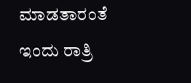ಮಾಡತಾರಂತೆ
ಇಂದು ರಾತ್ರಿ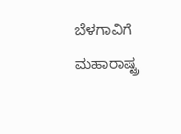ಬೆಳಗಾವಿಗೆ ಮಹಾರಾಷ್ಟ್ರ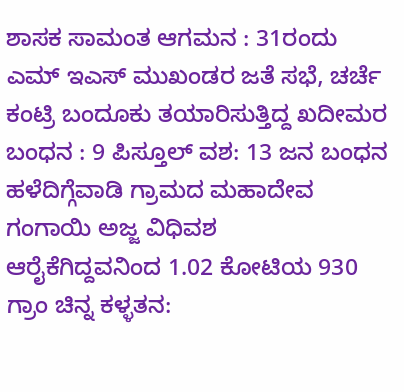ಶಾಸಕ ಸಾಮಂತ ಆಗಮನ : 31ರಂದು ಎಮ್ ಇಎಸ್ ಮುಖಂಡರ ಜತೆ ಸಭೆ, ಚರ್ಚೆ
ಕಂಟ್ರಿ ಬಂದೂಕು ತಯಾರಿಸುತ್ತಿದ್ದ ಖದೀಮರ ಬಂಧನ : 9 ಪಿಸ್ತೂಲ್ ವಶ: 13 ಜನ ಬಂಧನ
ಹಳೆದಿಗ್ಗೆವಾಡಿ ಗ್ರಾಮದ ಮಹಾದೇವ ಗಂಗಾಯಿ ಅಜ್ಜ ವಿಧಿವಶ
ಆರೈಕೆಗಿದ್ದವನಿಂದ 1.02 ಕೋಟಿಯ 930 ಗ್ರಾಂ ಚಿನ್ನ ಕಳ್ಳತನ: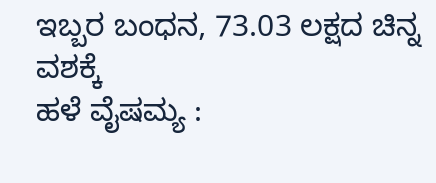ಇಬ್ಬರ ಬಂಧನ, 73.03 ಲಕ್ಷದ ಚಿನ್ನ ವಶಕ್ಕೆ
ಹಳೆ ವೈಷಮ್ಯ :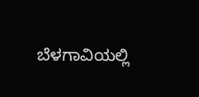ಬೆಳಗಾವಿಯಲ್ಲಿ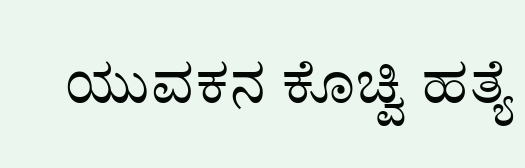ಯುವಕನ ಕೊಚ್ವಿ ಹತ್ಯೆ